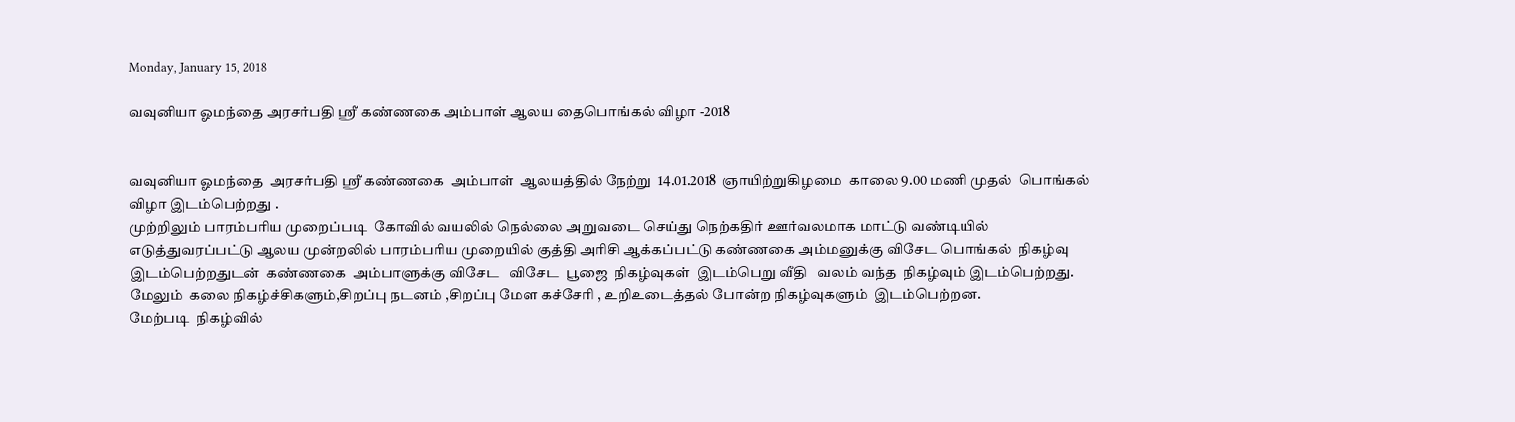Monday, January 15, 2018

வவுனியா ஓமந்தை அரசர்பதி ஸ்ரீ கண்ணகை அம்பாள் ஆலய தைபொங்கல் விழா -2018


வவுனியா ஓமந்தை  அரசர்பதி ஸ்ரீ கண்ணகை  அம்பாள்  ஆலயத்தில் நேற்று  14.01.2018  ஞாயிற்றுகிழமை  காலை 9.00 மணி முதல்  பொங்கல் விழா இடம்பெற்றது .
முற்றிலும் பாரம்பரிய முறைப்படி  கோவில் வயலில் நெல்லை அறுவடை செய்து நெற்கதிர் ஊர்வலமாக மாட்டு வண்டியில் எடுத்துவரப்பட்டு ஆலய முன்றலில் பாரம்பரிய முறையில் குத்தி அரிசி ஆக்கப்பட்டு கண்ணகை அம்மனுக்கு விசேட பொங்கல்  நிகழ்வு  இடம்பெற்றதுடன்  கண்ணகை  அம்பாளுக்கு விசேட   விசேட  பூஜை  நிகழ்வுகள்  இடம்பெறு வீதி   வலம் வந்த  நிகழ்வும் இடம்பெற்றது.  மேலும்  கலை நிகழ்ச்சிகளும்,சிறப்பு நடனம் ,சிறப்பு மேள கச்சேரி , உறிஉடைத்தல் போன்ற நிகழ்வுகளும்  இடம்பெற்றன.
மேற்படி  நிகழ்வில்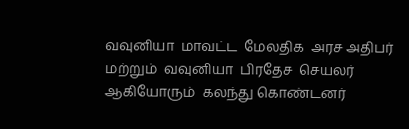வவுனியா  மாவட்ட  மேலதிக  அரச அதிபர்  மற்றும்  வவுனியா  பிரதேச  செயலர்  ஆகியோரும்  கலந்து கொண்டனர்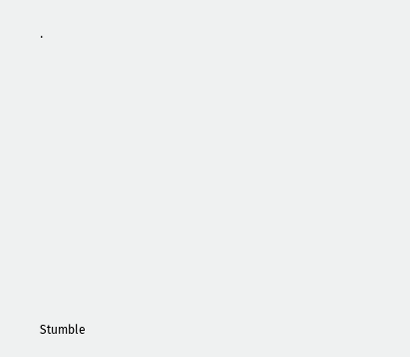.


















Stumble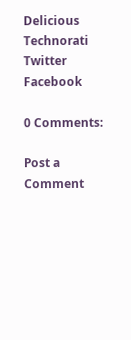Delicious
Technorati
Twitter
Facebook

0 Comments:

Post a Comment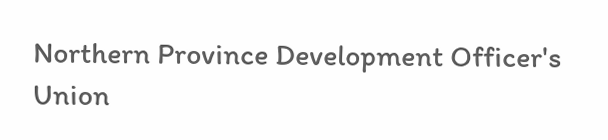Northern Province Development Officer's Union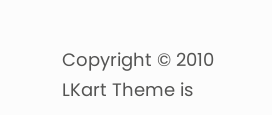Copyright © 2010 LKart Theme is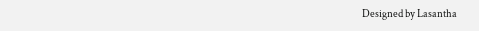Designed by Lasantha